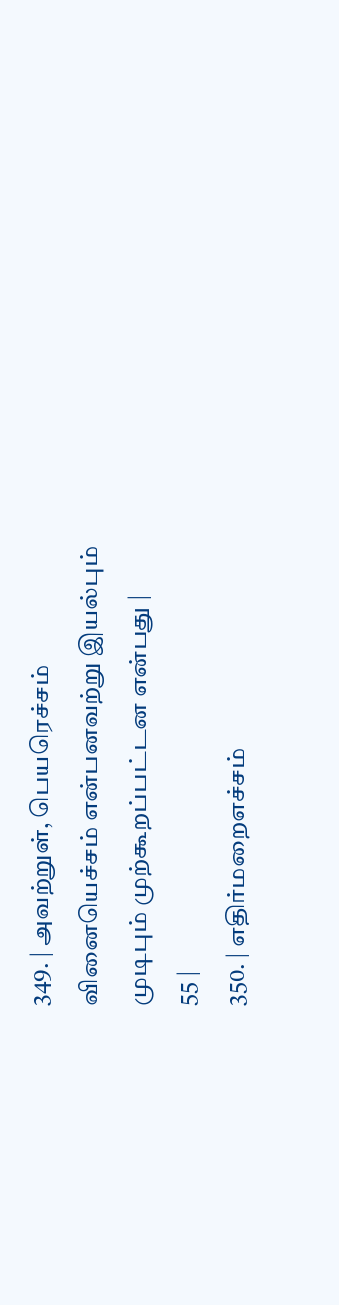349. | அவற்றுள், பெயரெச்சம் வினையெச்சம் என்பனவற்று இயல்பும் முடிபும் முற்கூறப்பட்டன என்பது |
55 |
350. | எதிர்மறைஎச்சம்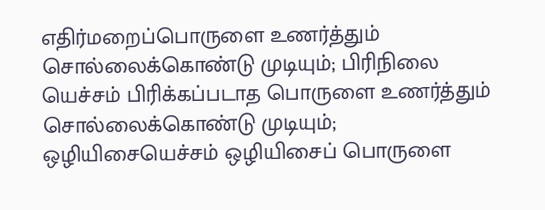எதிர்மறைப்பொருளை உணர்த்தும் சொல்லைக்கொண்டு முடியும்; பிரிநிலை யெச்சம் பிரிக்கப்படாத பொருளை உணர்த்தும் சொல்லைக்கொண்டு முடியும்; ஒழியிசையெச்சம் ஒழியிசைப் பொருளை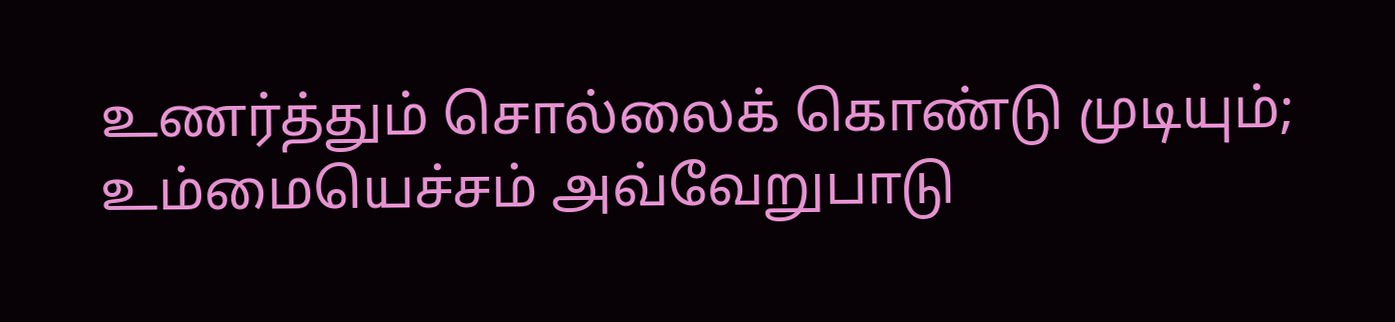உணர்த்தும் சொல்லைக் கொண்டு முடியும்; உம்மையெச்சம் அவ்வேறுபாடு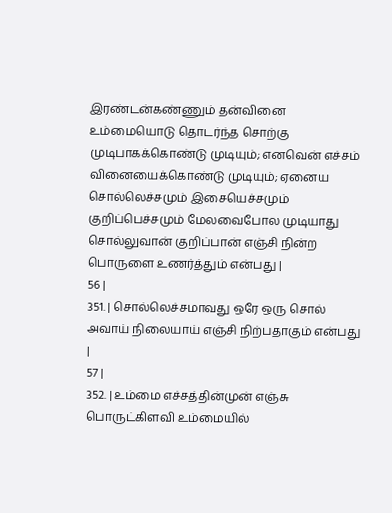இரண்டன்கண்ணும் தன்வினை உம்மையொடு தொடர்ந்த சொற்கு முடிபாகக்கொண்டு முடியும்; எனவென் எச்சம் வினையைக்கொண்டு முடியும்; ஏனைய சொல்லெச்சமும் இசையெச்சமும் குறிப்பெச்சமும் மேலவைபோல முடியாது சொல்லுவான் குறிப்பான் எஞ்சி நின்ற பொருளை உணர்த்தும் என்பது |
56 |
351. | சொல்லெச்சமாவது ஒரே ஒரு சொல் அவாய் நிலையாய் எஞ்சி நிற்பதாகும் என்பது |
57 |
352. | உம்மை எச்சத்தின்முன் எஞ்சு பொருட்கிளவி உம்மையில்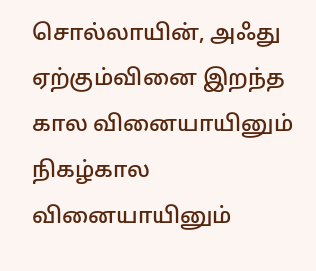சொல்லாயின், அஃது ஏற்கும்வினை இறந்த கால வினையாயினும் நிகழ்கால வினையாயினும்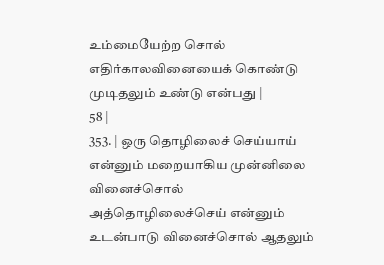உம்மையேற்ற சொல் எதிர்காலவினையைக் கொண்டு முடிதலும் உண்டு என்பது |
58 |
353. | ஒரு தொழிலைச் செய்யாய் என்னும் மறையாகிய முன்னிலை வினைச்சொல் அத்தொழிலைச்செய் என்னும் உடன்பாடு வினைச்சொல் ஆதலும்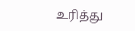உரித்து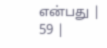என்பது |
59 |